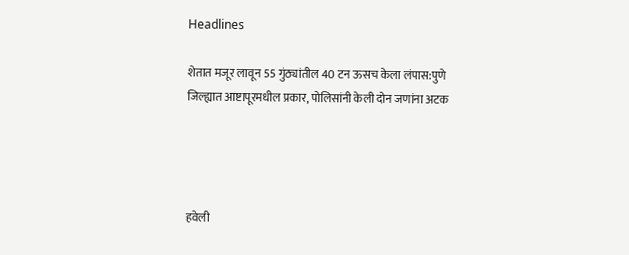Headlines

शेतात मजूर लावून 55 गुंठ्यांतील 40 टन ऊसच केला लंपास:पुणे जिल्ह्यात आष्टापूरमधील प्रकार, पोलिसांनी केली दोन जणांना अटक




हवेली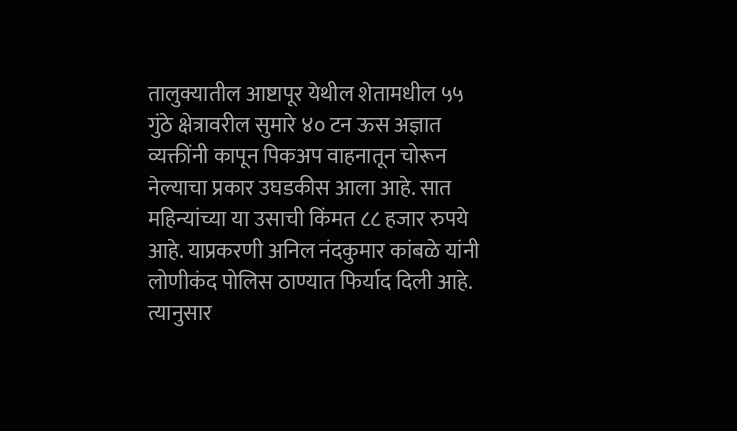तालुक्यातील आष्टापूर येथील शेतामधील ५५ गुंठे क्षेत्रावरील सुमारे ४० टन ऊस अज्ञात व्यक्तींनी कापून पिकअप वाहनातून चोरून नेल्याचा प्रकार उघडकीस आला आहे. सात महिन्यांच्या या उसाची किंमत ८८ हजार रुपये आहे. याप्रकरणी अनिल नंदकुमार कांबळे यांनी लोणीकंद पोलिस ठाण्यात फिर्याद दिली आहे. त्यानुसार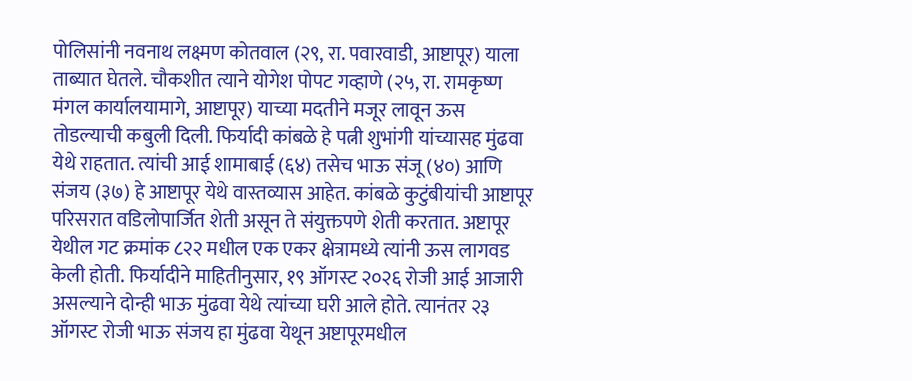पोलिसांनी नवनाथ लक्ष्मण कोतवाल (२९, रा. पवारवाडी, आष्टापूर) याला ताब्यात घेतले. चौकशीत त्याने योगेश पोपट गव्हाणे (२५, रा. रामकृष्ण मंगल कार्यालयामागे, आष्टापूर) याच्या मदतीने मजूर लावून ऊस तोडल्याची कबुली दिली. फिर्यादी कांबळे हे पत्नी शुभांगी यांच्यासह मुंढवा येथे राहतात. त्यांची आई शामाबाई (६४) तसेच भाऊ संजू (४०) आणि संजय (३७) हे आष्टापूर येथे वास्तव्यास आहेत. कांबळे कुटुंबीयांची आष्टापूर परिसरात वडिलोपार्जित शेती असून ते संयुक्तपणे शेती करतात. अष्टापूर येथील गट क्रमांक ८२२ मधील एक एकर क्षेत्रामध्ये त्यांनी ऊस लागवड केली होती. फिर्यादीने माहितीनुसार, १९ ऑगस्ट २०२६ रोजी आई आजारी असल्याने दोन्ही भाऊ मुंढवा येथे त्यांच्या घरी आले होते. त्यानंतर २३ ऑगस्ट रोजी भाऊ संजय हा मुंढवा येथून अष्टापूरमधील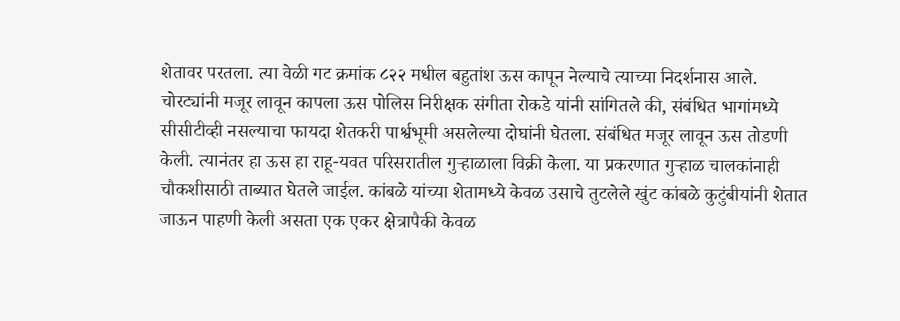शेतावर परतला. त्या वेळी गट क्रमांक ८२२ मधील बहुतांश ऊस कापून नेल्याचे त्याच्या निदर्शनास आले. चोरट्यांनी मजूर लावून कापला ऊस पोलिस निरीक्षक संगीता रोकडे यांनी सांगितले की, संबंधित भागांमध्ये सीसीटीव्ही नसल्याचा फायदा शेतकरी पार्श्वभूमी असलेल्या दोघांनी घेतला. संबंधित मजूर लावून ऊस तोडणी केली. त्यानंतर हा ऊस हा राहू-यवत परिसरातील गुऱ्हाळाला विक्री केला. या प्रकरणात गुऱ्हाळ चालकांनाही चौकशीसाठी ताब्यात घेतले जाईल. कांबळे यांच्या शेतामध्ये केवळ उसाचे तुटलेले खुंट कांबळे कुटुंबीयांनी शेतात जाऊन पाहणी केली असता एक एकर क्षेत्रापैकी केवळ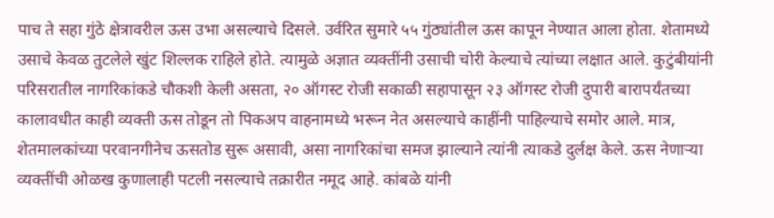पाच ते सहा गुंठे क्षेत्रावरील ऊस उभा असल्याचे दिसले. उर्वरित सुमारे ५५ गुंठ्यांतील ऊस कापून नेण्यात आला होता. शेतामध्ये उसाचे केवळ तुटलेले खुंट शिल्लक राहिले होते. त्यामुळे अज्ञात व्यक्तींनी उसाची चोरी केल्याचे त्यांच्या लक्षात आले. कुटुंबीयांनी परिसरातील नागरिकांकडे चौकशी केली असता, २० ऑगस्ट रोजी सकाळी सहापासून २३ ऑगस्ट रोजी दुपारी बारापर्यंतच्या कालावधीत काही व्यक्ती ऊस तोडून तो पिकअप वाहनामध्ये भरून नेत असल्याचे काहींनी पाहिल्याचे समोर आले. मात्र, शेतमालकांच्या परवानगीनेच ऊसतोड सुरू असावी, असा नागरिकांचा समज झाल्याने त्यांनी त्याकडे दुर्लक्ष केले. ऊस नेणाऱ्या व्यक्तींची ओळख कुणालाही पटली नसल्याचे तक्रारीत नमूद आहे. कांबळे यांनी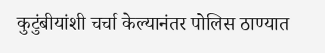कुटुंबीयांशी चर्चा केल्यानंतर पोलिस ठाण्यात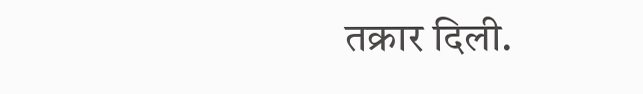तक्रार दिली.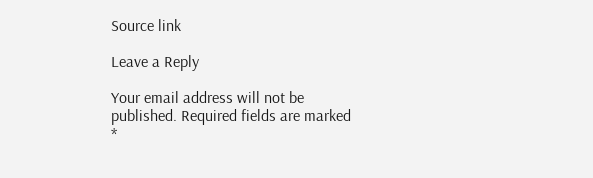Source link

Leave a Reply

Your email address will not be published. Required fields are marked *